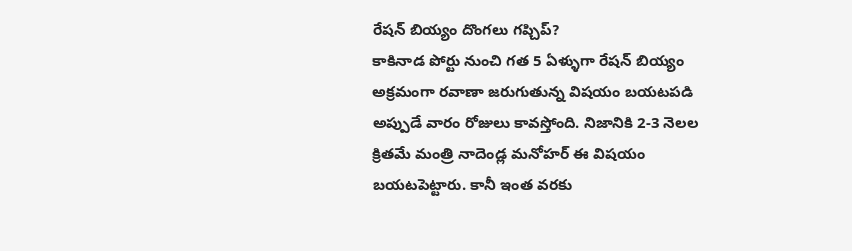రేషన్ బియ్యం దొంగలు గప్చిప్?
కాకినాడ పోర్టు నుంచి గత 5 ఏళ్ళుగా రేషన్ బియ్యం అక్రమంగా రవాణా జరుగుతున్న విషయం బయటపడి అప్పుడే వారం రోజులు కావస్తోంది. నిజానికి 2-3 నెలల క్రితమే మంత్రి నాదెండ్ల మనోహర్ ఈ విషయం బయటపెట్టారు. కానీ ఇంత వరకు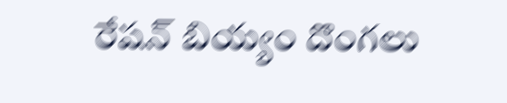రేషన్ బియ్యం దొంగలు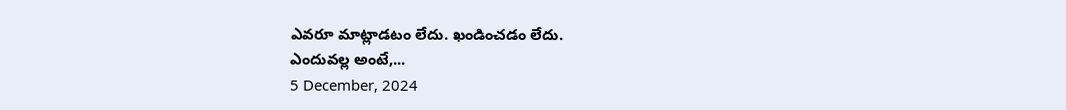ఎవరూ మాట్లాడటం లేదు. ఖండించడం లేదు.
ఎందువల్ల అంటే,...
5 December, 2024